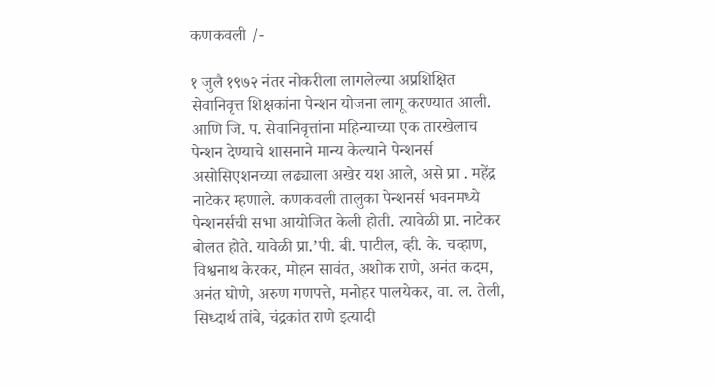कणकवली /-

१ जुलै १९७२ नंतर नोकरीला लागलेल्या अप्रशिक्षित सेवानिवृत्त शिक्षकांना पेन्शन योजना लागू करण्यात आली. आणि जि. प. सेवानिवृत्तांना महिन्याच्या एक तारखेलाच पेन्शन देण्याचे शासनाने मान्य केल्याने पेन्शनर्स असोसिएशनच्या लढ्याला अखेर यश आले, असे प्रा . महेंद्र नाटेकर म्हणाले. कणकवली तालुका पेन्शनर्स भवनमध्ये पेन्शनर्सची सभा आयोजित केली होती. त्यावेळी प्रा. नाटेकर बोलत होते. यावेळी प्रा.’पी. बी. पाटील, व्ही. के. चव्हाण, विश्वनाथ केरकर, मोहन सावंत, अशोक राणे, अनंत कदम, अनंत घोणे, अरुण गणपत्ते, मनोहर पालयेकर, वा. ल. तेली, सिध्दार्थ तांबे, चंद्रकांत राणे इत्यादी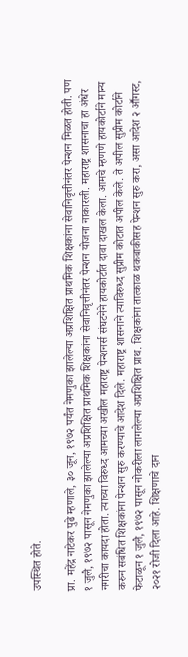उपस्थित होते.

प्रा. महेंद्र नाटेकर पुढे म्हणाले, ३० जून, १९७२ पर्यंत नेमणुका झालेल्या अप्रशिक्षित प्राथमिक शिक्षकांना सेवानिवृत्तीनंतर पेन्शन मिळत होती. पण १ जुलै, १९७२ पासून नेमणुका झालेल्या अप्रशिक्षित प्राथमिक शिक्षकांना सेवानिवृत्तीनंतर पेन्शन योजना नाकारली. महाराष्ट्र शासनाचा हा अंधेर नगरीचा कायदा होता. त्याच्या विरुध्द आमच्या अखील महाराष्ट्र पेन्शनर्स संघटनेने हायकोर्टात दावा दाखल केला. आमचे म्हणणे हायकोर्टाने मान्य करुन सबंधित शिक्षकांना पेन्शन सुरु करण्याचे आदेश दिले. महाराष्ट्र शासनाने त्याविरुध्द सुप्रीम कोटात अपील केले. ते अपील सुप्रीम कोर्टाने फेटाळून १ जुलै, १९७२ पासून नोकरीला लागलेल्या अप्रशिक्षित प्राथ. शिक्षकांना तात्काळ थकबाकीसह पेन्शन सुरु करा, असा आदेश २ आॕगस्ट, २०२१ रोजी दिला आहे. शिक्षणाचे दान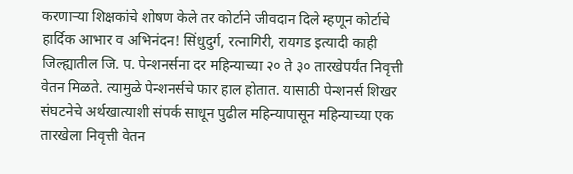करणाऱ्या शिक्षकांचे शोषण केले तर कोर्टाने जीवदान दिले म्हणून कोर्टाचे हार्दिक आभार व अभिनंदन! सिंधुदुर्ग, रत्नागिरी, रायगड इत्यादी काही जिल्ह्यातील जि. प. पेन्शनर्सना दर महिन्याच्या २० ते ३० तारखेपर्यंत निवृत्ती वेतन मिळते. त्यामुळे पेन्शनर्सचे फार हाल होतात. यासाठी पेन्शनर्स शिखर संघटनेचे अर्थखात्याशी संपर्क साधून पुढील महिन्यापासून महिन्याच्या एक तारखेला निवृत्ती वेतन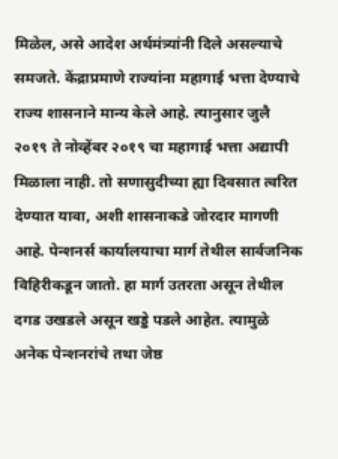मिळेल, असे आदेश अर्थमंत्र्यांनी दिले असल्याचे समजते. केंद्राप्रमाणे राज्यांना महागाई भत्ता देण्याचे राज्य शासनाने मान्य केले आहे. त्यानुसार जुलै २०१९ ते नोव्हेंबर २०१९ चा महागाई भत्ता अद्यापी मिळाला नाही. तो सणासुदीच्या ह्या दिवसात त्वरित देण्यात यावा, अशी शासनाकडे जोरदार मागणी आहे. पेन्शनर्स कार्यालयाचा मार्ग तेथील सार्वजनिक विहिरीकडून जातो. हा मार्ग उतरता असून तेथील दगड उखडले असून खड्डे पडले आहेत. त्यामुळे अनेक पेन्शनरांचे तथा जेष्ठ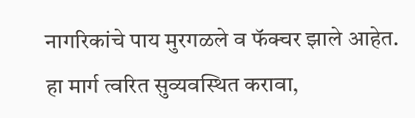नागरिकांचे पाय मुरगळले व फॅक्चर झाले आहेत. हा मार्ग त्वरित सुव्यवस्थित करावा,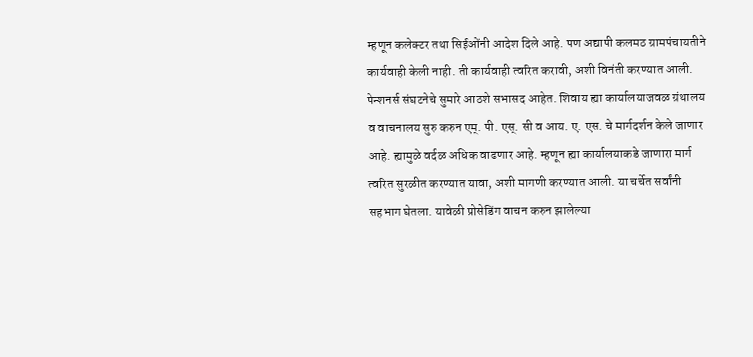म्हणून कलेक्टर तथा सिईओंनी आदेश दिले आहे. पण अद्यापी कलमठ ग्रामपंचायतीने कार्यवाही केली नाही. ती कार्यवाही त्वरित करावी, अशी विनंती करण्यात आली. पेन्शनर्स संघटनेचे सुमारे आठशे सभासद आहेत. शिवाय ह्या कार्यालयाजवळ ग्रंथालय व वाचनालय सुरु करुन एम्. पी. एस्. सी व आय. ए. एस. चे मार्गदर्शन केले जाणार आहे. ह्यामुळे वर्दळ अधिक वाढणार आहे. म्हणून ह्या कार्यालयाकडे जाणारा मार्ग त्वरित सुरळीत करण्यात यावा, अशी मागणी करण्यात आली. या चर्चेत सर्वांनी सहभाग घेतला. यावेळी प्रोसेडिंग वाचन करुन झालेल्या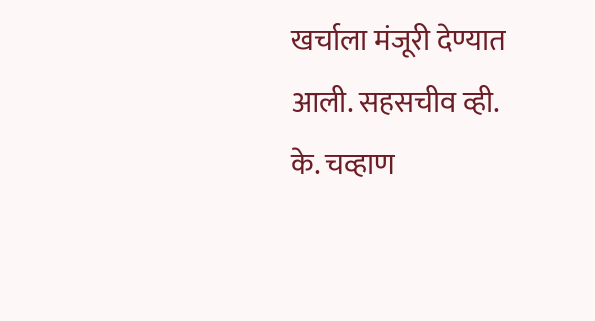खर्चाला मंजूरी देण्यात आली. सहसचीव व्ही. के. चव्हाण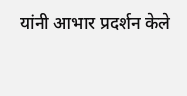यांनी आभार प्रदर्शन केले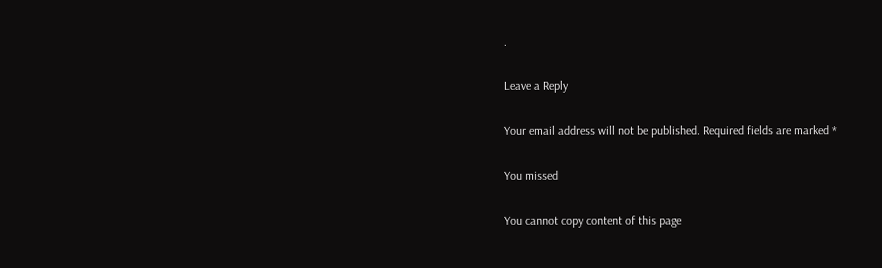.

Leave a Reply

Your email address will not be published. Required fields are marked *

You missed

You cannot copy content of this page